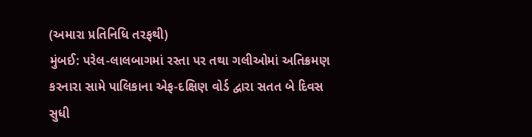(અમારા પ્રતિનિધિ તરફથી)
મુંબઈ: પરેલ-લાલબાગમાં રસ્તા પર તથા ગલીઓમાં અતિક્રમણ કરનારા સામે પાલિકાના એફ-દક્ષિણ વોર્ડ દ્વારા સતત બે દિવસ સુધી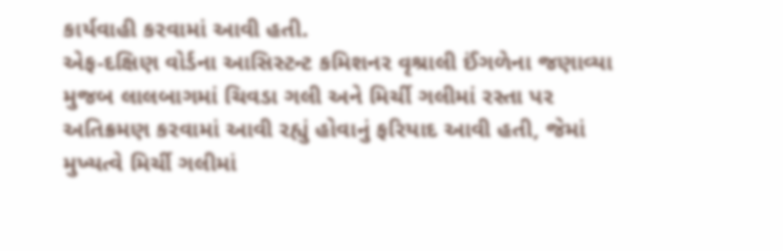કાર્યવાહી કરવામાં આવી હતી.
એફ-દક્ષિણ વોર્ડના આસિસ્ટન્ટ કમિશનર વૃશ્રાલી ઈંગળેના જણાવ્યા મુજબ લાલબાગમાં ચિવડા ગલી અને મિર્ચી ગલીમાં રસ્તા પર અતિક્રમણ કરવામાં આવી રહ્યું હોવાનું ફરિયાદ આવી હતી, જેમાં મુખ્યત્વે મિર્ચી ગલીમાં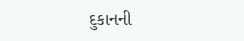દુકાનની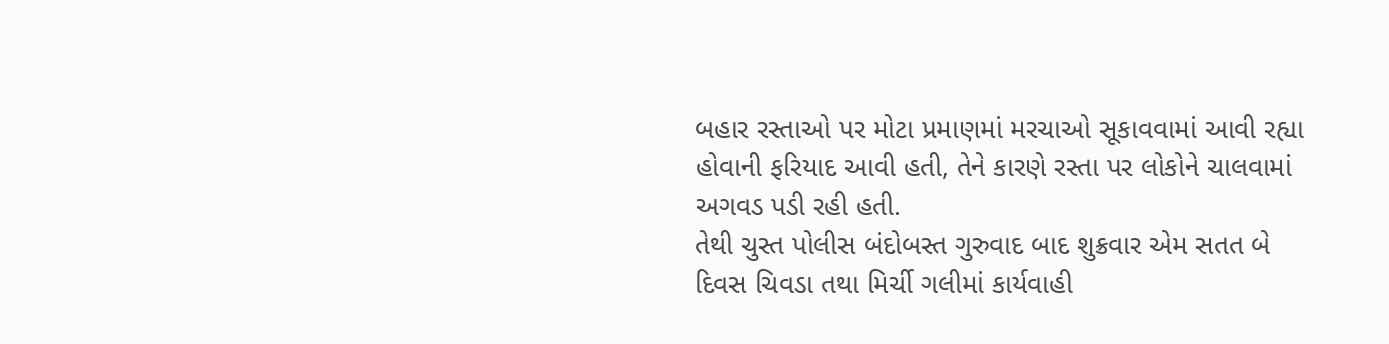બહાર રસ્તાઓ પર મોટા પ્રમાણમાં મરચાઓ સૂકાવવામાં આવી રહ્યા હોવાની ફરિયાદ આવી હતી, તેને કારણે રસ્તા પર લોકોને ચાલવામાં અગવડ પડી રહી હતી.
તેથી ચુસ્ત પોલીસ બંદોબસ્ત ગુરુવાદ બાદ શુક્રવાર એમ સતત બે દિવસ ચિવડા તથા મિર્ચી ગલીમાં કાર્યવાહી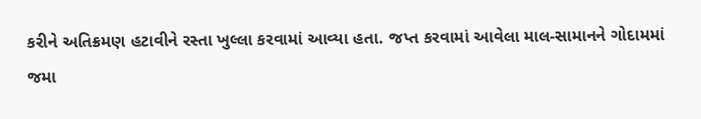કરીને અતિક્રમણ હટાવીને રસ્તા ખુલ્લા કરવામાં આવ્યા હતા. જપ્ત કરવામાં આવેલા માલ-સામાનને ગોદામમાં જમા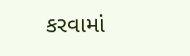કરવામાં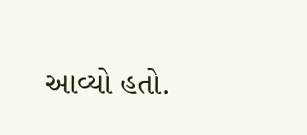આવ્યો હતો.